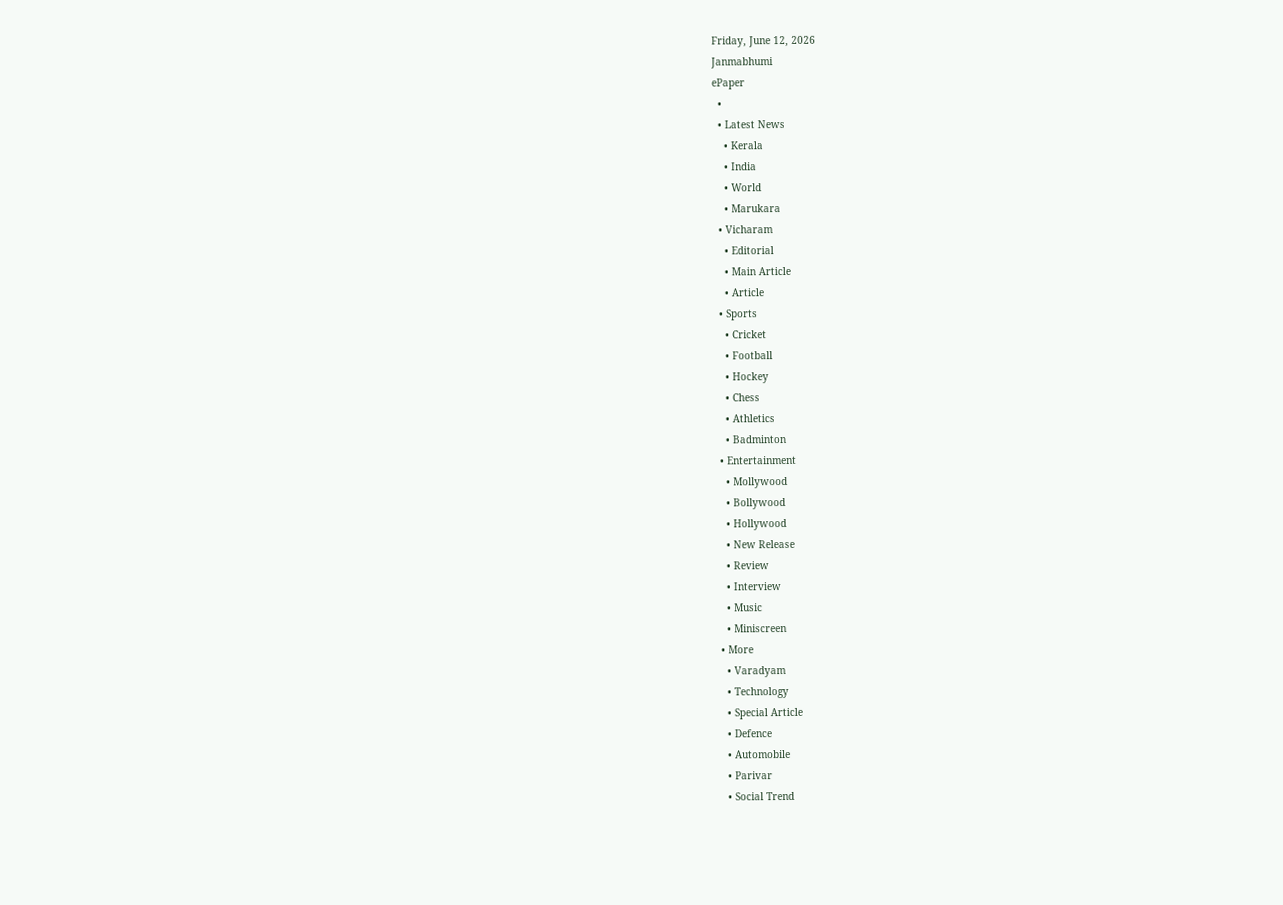Friday, June 12, 2026
Janmabhumi
ePaper
  •
  • Latest News
    • Kerala
    • India
    • World
    • Marukara
  • Vicharam
    • Editorial
    • Main Article
    • Article
  • Sports
    • Cricket
    • Football
    • Hockey
    • Chess
    • Athletics
    • Badminton
  • Entertainment
    • Mollywood
    • Bollywood
    • Hollywood
    • New Release
    • Review
    • Interview
    • Music
    • Miniscreen
  • More
    • Varadyam
    • Technology
    • Special Article
    • Defence
    • Automobile
    • Parivar
    • Social Trend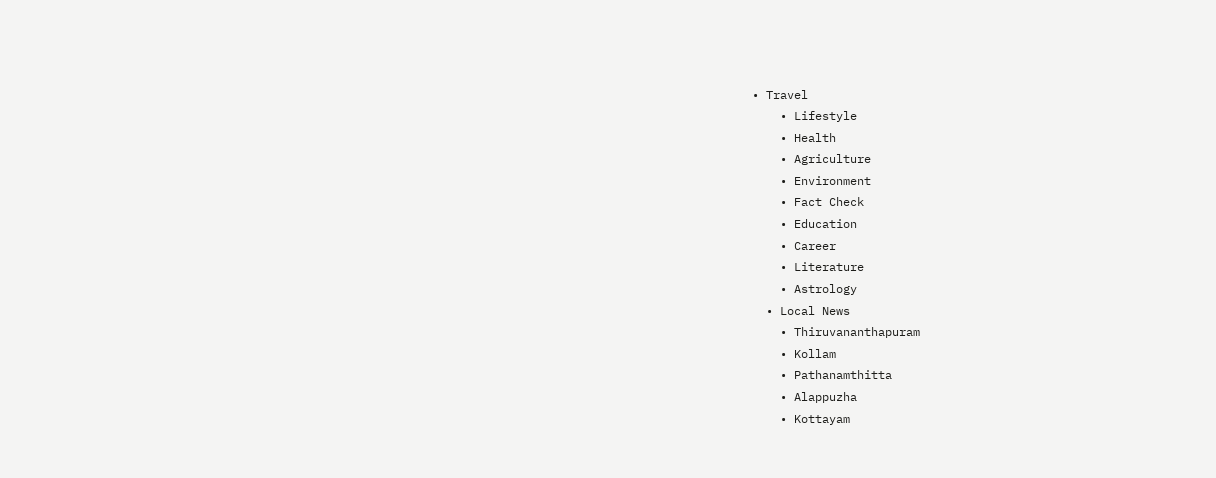• Travel
    • Lifestyle
    • Health
    • Agriculture
    • Environment
    • Fact Check
    • Education
    • Career
    • Literature
    • Astrology
  • Local News
    • Thiruvananthapuram
    • Kollam
    • Pathanamthitta
    • Alappuzha
    • Kottayam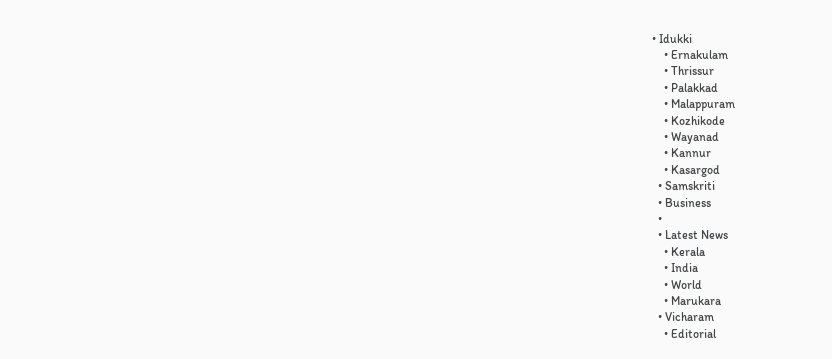• Idukki
    • Ernakulam
    • Thrissur
    • Palakkad
    • Malappuram
    • Kozhikode
    • Wayanad
    • Kannur
    • Kasargod
  • Samskriti
  • Business
  •
  • Latest News
    • Kerala
    • India
    • World
    • Marukara
  • Vicharam
    • Editorial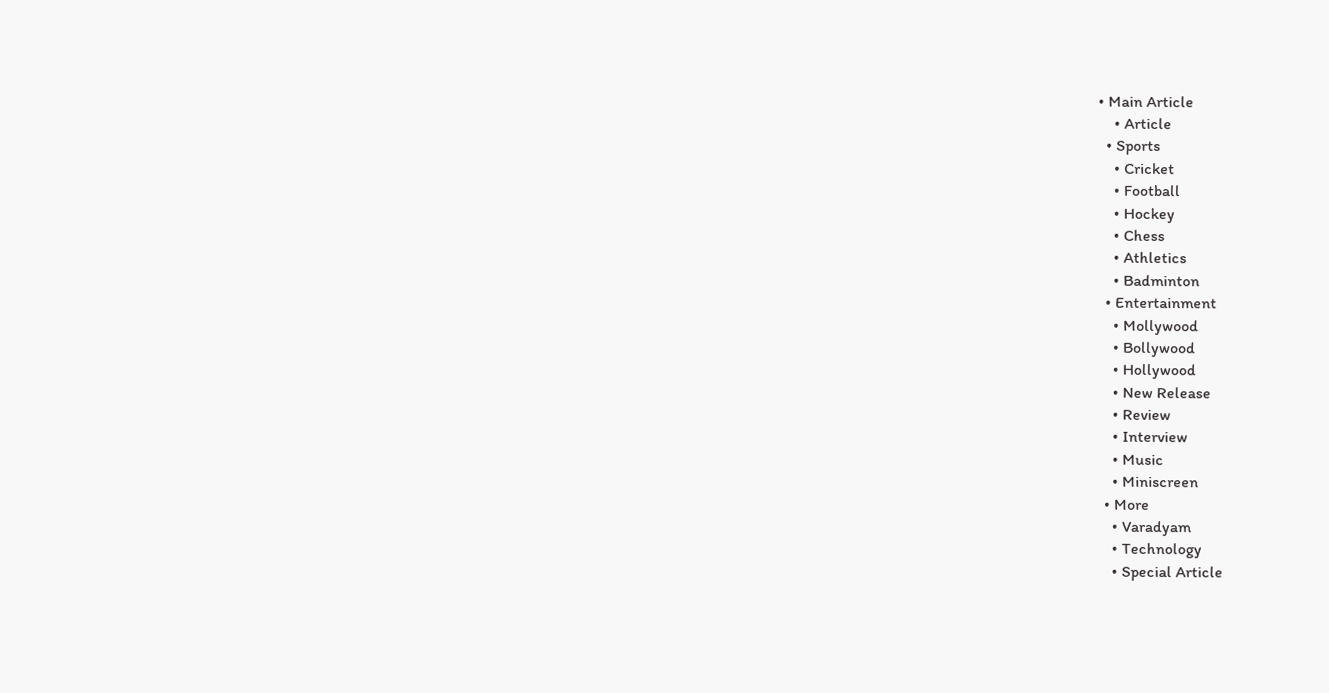• Main Article
    • Article
  • Sports
    • Cricket
    • Football
    • Hockey
    • Chess
    • Athletics
    • Badminton
  • Entertainment
    • Mollywood
    • Bollywood
    • Hollywood
    • New Release
    • Review
    • Interview
    • Music
    • Miniscreen
  • More
    • Varadyam
    • Technology
    • Special Article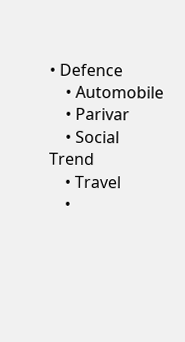• Defence
    • Automobile
    • Parivar
    • Social Trend
    • Travel
    •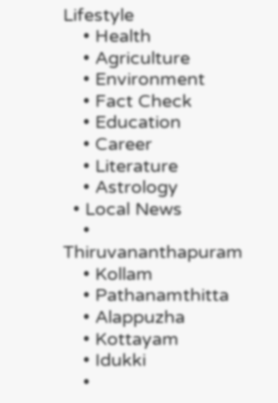Lifestyle
    • Health
    • Agriculture
    • Environment
    • Fact Check
    • Education
    • Career
    • Literature
    • Astrology
  • Local News
    • Thiruvananthapuram
    • Kollam
    • Pathanamthitta
    • Alappuzha
    • Kottayam
    • Idukki
    •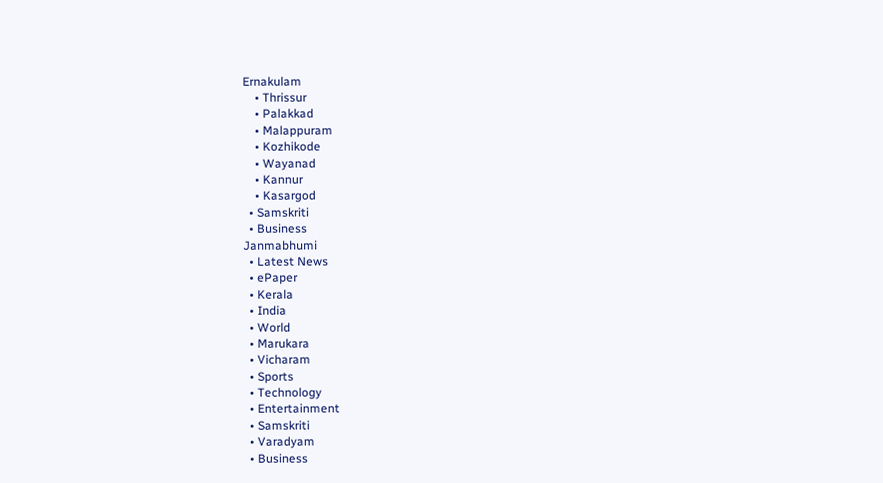Ernakulam
    • Thrissur
    • Palakkad
    • Malappuram
    • Kozhikode
    • Wayanad
    • Kannur
    • Kasargod
  • Samskriti
  • Business
Janmabhumi
  • Latest News
  • ePaper
  • Kerala
  • India
  • World
  • Marukara
  • Vicharam
  • Sports
  • Technology
  • Entertainment
  • Samskriti
  • Varadyam
  • Business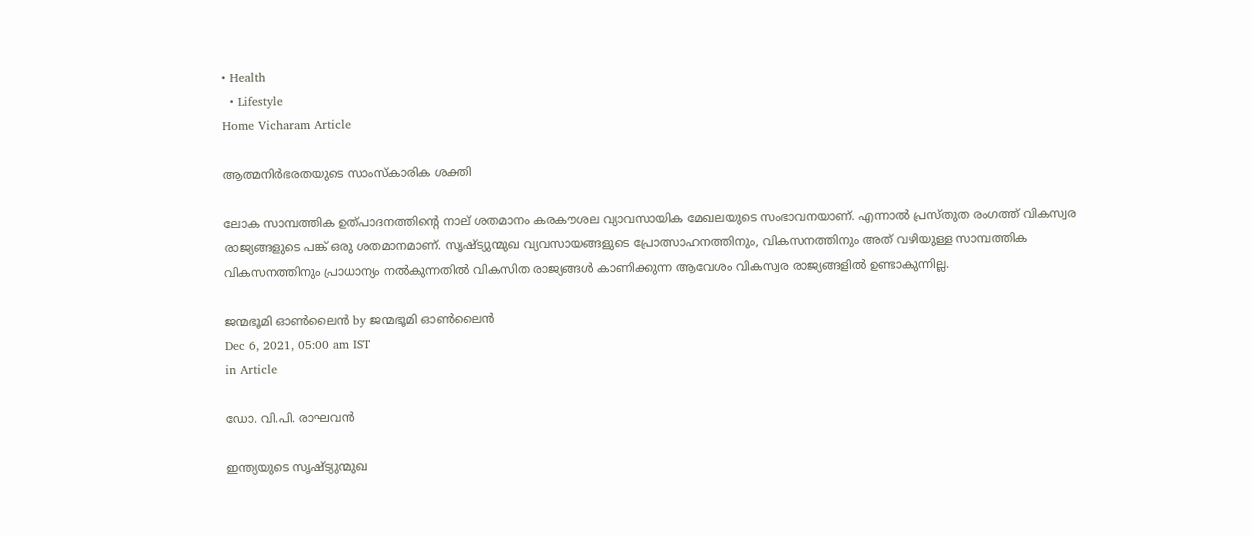• Health
  • Lifestyle
Home Vicharam Article

ആത്മനിര്‍ഭരതയുടെ സാംസ്‌കാരിക ശക്തി

ലോക സാമ്പത്തിക ഉത്പാദനത്തിന്റെ നാല് ശതമാനം കരകൗശല വ്യാവസായിക മേഖലയുടെ സംഭാവനയാണ്. എന്നാല്‍ പ്രസ്തുത രംഗത്ത് വികസ്വര രാജ്യങ്ങളുടെ പങ്ക് ഒരു ശതമാനമാണ്. സൃഷ്ട്യുന്മുഖ വ്യവസായങ്ങളുടെ പ്രോത്സാഹനത്തിനും, വികസനത്തിനും അത് വഴിയുള്ള സാമ്പത്തിക വികസനത്തിനും പ്രാധാന്യം നല്‍കുന്നതില്‍ വികസിത രാജ്യങ്ങള്‍ കാണിക്കുന്ന ആവേശം വികസ്വര രാജ്യങ്ങളില്‍ ഉണ്ടാകുന്നില്ല.

ജന്മഭൂമി ഓണ്‍ലൈന്‍ by ജന്മഭൂമി ഓണ്‍ലൈന്‍
Dec 6, 2021, 05:00 am IST
in Article

ഡോ. വി.പി. രാഘവന്‍

ഇന്ത്യയുടെ സൃഷ്ട്യുന്മുഖ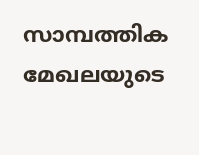സാമ്പത്തിക മേഖലയുടെ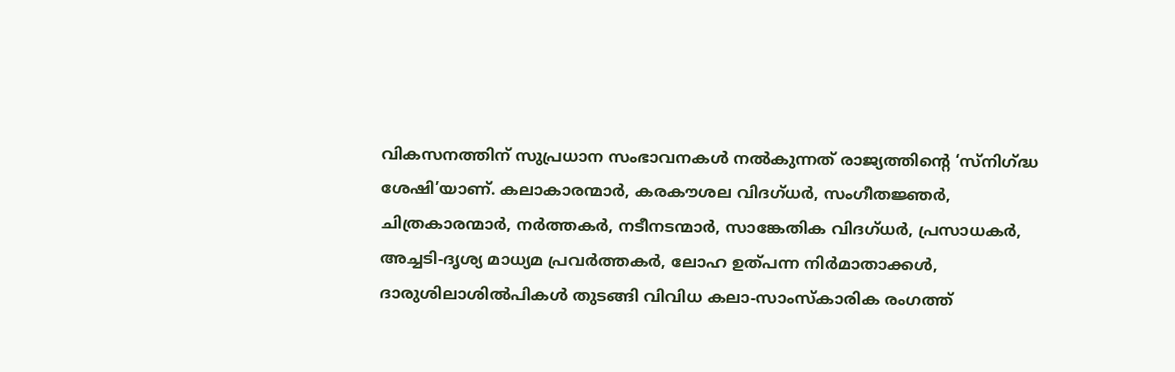വികസനത്തിന് സുപ്രധാന സംഭാവനകള്‍ നല്‍കുന്നത് രാജ്യത്തിന്റെ ‘സ്‌നിഗ്‌ദ്ധ ശേഷി’യാണ്. കലാകാരന്മാര്‍, കരകൗശല വിദഗ്ധര്‍, സംഗീതജ്ഞര്‍, ചിത്രകാരന്മാര്‍, നര്‍ത്തകര്‍, നടീനടന്മാര്‍, സാങ്കേതിക വിദഗ്ധര്‍, പ്രസാധകര്‍, അച്ചടി-ദൃശ്യ മാധ്യമ പ്രവര്‍ത്തകര്‍, ലോഹ ഉത്പന്ന നിര്‍മാതാക്കള്‍, ദാരുശിലാശില്‍പികള്‍ തുടങ്ങി വിവിധ കലാ-സാംസ്‌കാരിക രംഗത്ത്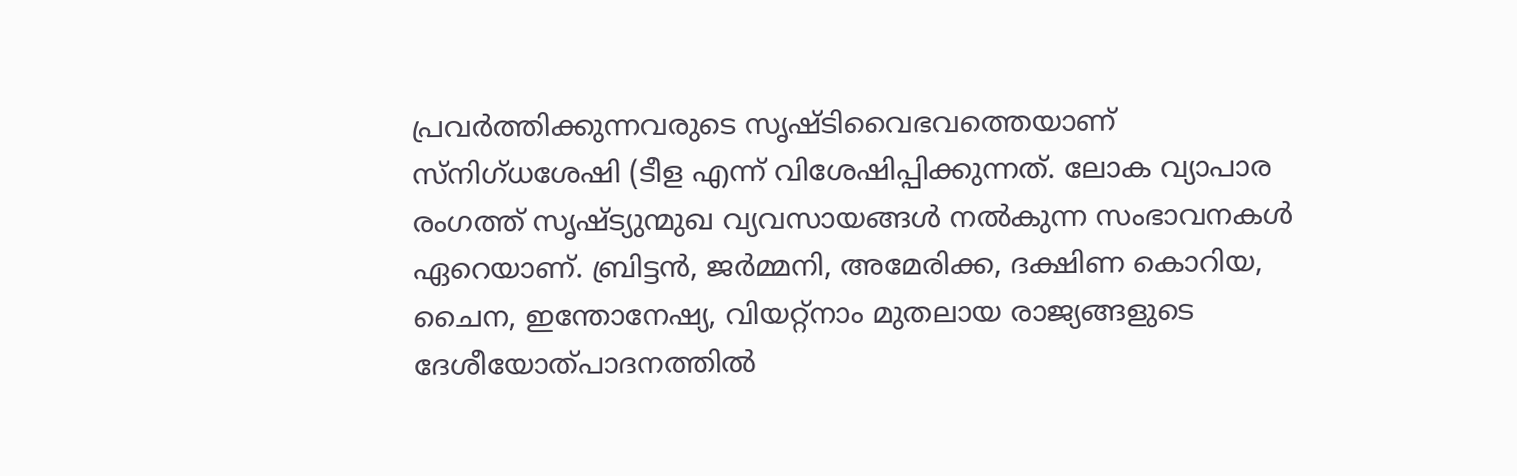പ്രവര്‍ത്തിക്കുന്നവരുടെ സൃഷ്ടിവൈഭവത്തെയാണ് സ്‌നിഗ്ധശേഷി (ടീള എന്ന് വിശേഷിപ്പിക്കുന്നത്. ലോക വ്യാപാര രംഗത്ത് സൃഷ്ട്യുന്മുഖ വ്യവസായങ്ങള്‍ നല്‍കുന്ന സംഭാവനകള്‍ ഏറെയാണ്. ബ്രിട്ടന്‍, ജര്‍മ്മനി, അമേരിക്ക, ദക്ഷിണ കൊറിയ, ചൈന, ഇന്തോനേഷ്യ, വിയറ്റ്‌നാം മുതലായ രാജ്യങ്ങളുടെ ദേശീയോത്പാദനത്തില്‍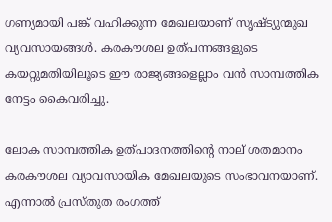ഗണ്യമായി പങ്ക് വഹിക്കുന്ന മേഖലയാണ് സൃഷ്ട്യുന്മുഖ വ്യവസായങ്ങള്‍. കരകൗശല ഉത്പന്നങ്ങളുടെ കയറ്റുമതിയിലൂടെ ഈ രാജ്യങ്ങളെല്ലാം വന്‍ സാമ്പത്തിക നേട്ടം കൈവരിച്ചു.

ലോക സാമ്പത്തിക ഉത്പാദനത്തിന്റെ നാല് ശതമാനം കരകൗശല വ്യാവസായിക മേഖലയുടെ സംഭാവനയാണ്. എന്നാല്‍ പ്രസ്തുത രംഗത്ത്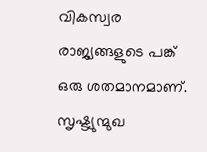വികസ്വര രാജ്യങ്ങളുടെ പങ്ക് ഒരു ശതമാനമാണ്. സൃഷ്ട്യുന്മുഖ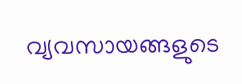വ്യവസായങ്ങളുടെ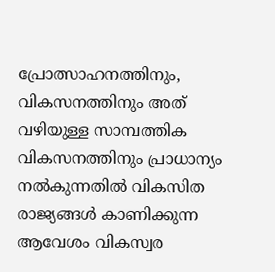പ്രോത്സാഹനത്തിനും, വികസനത്തിനും അത് വഴിയുള്ള സാമ്പത്തിക വികസനത്തിനും പ്രാധാന്യം നല്‍കുന്നതില്‍ വികസിത രാജ്യങ്ങള്‍ കാണിക്കുന്ന ആവേശം വികസ്വര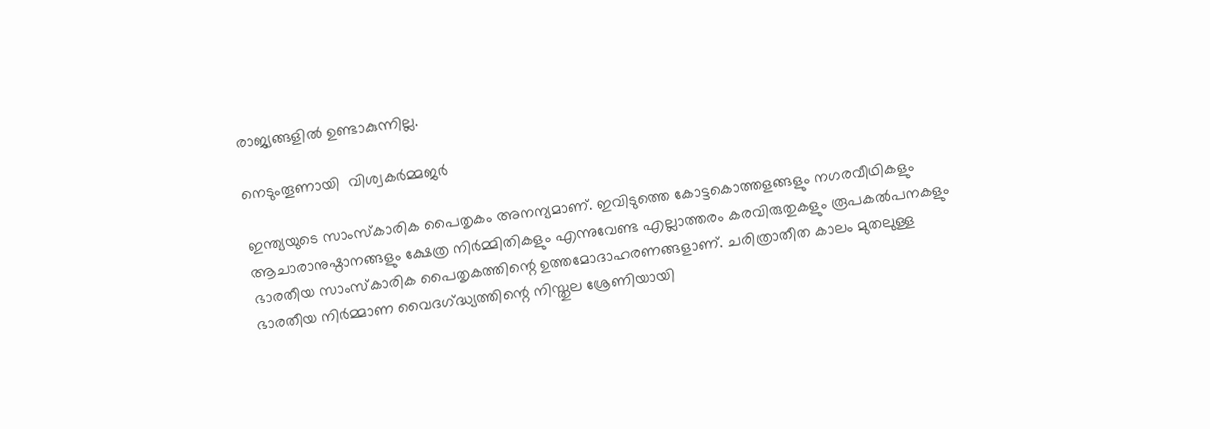രാജ്യങ്ങളില്‍ ഉണ്ടാകുന്നില്ല.

നെടുംതൂണായി  വിശ്വകര്‍മ്മജര്‍

ഇന്ത്യയുടെ സാംസ്‌കാരിക പൈതൃകം അനന്യമാണ്. ഇവിടുത്തെ കോട്ടകൊത്തളങ്ങളും നഗരവീഥികളും ആചാരാനുഷ്ഠാനങ്ങളും ക്ഷേത്ര നിര്‍മ്മിതികളും എന്നുവേണ്ട എല്ലാത്തരം കരവിരുതുകളും രൂപകല്‍പനകളും ഭാരതീയ സാംസ്‌കാരിക പൈതൃകത്തിന്റെ ഉത്തമോദാഹരണങ്ങളാണ്. ചരിത്രാതീത കാലം മുതലുള്ള ഭാരതീയ നിര്‍മ്മാണ വൈദഗ്‌ദ്ധ്യത്തിന്റെ നിസ്തുല ശ്രേണിയായി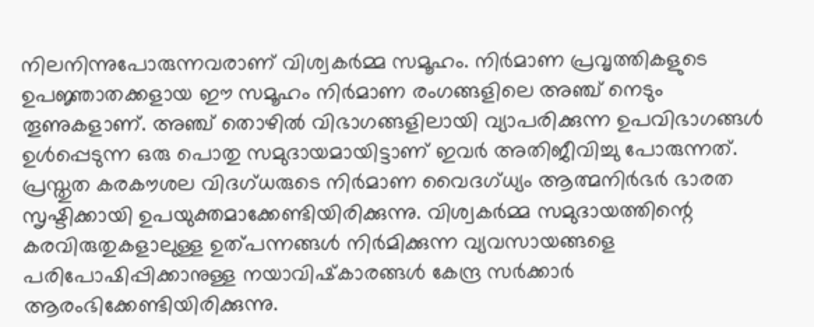നിലനിന്നുപോരുന്നവരാണ് വിശ്വകര്‍മ്മ സമൂഹം. നിര്‍മാണ പ്രവൃത്തികളുടെ ഉപജ്ഞാതക്കളായ ഈ സമൂഹം നിര്‍മാണ രംഗങ്ങളിലെ അഞ്ച് നെടും തൂണുകളാണ്. അഞ്ച് തൊഴില്‍ വിഭാഗങ്ങളിലായി വ്യാപരിക്കുന്ന ഉപവിഭാഗങ്ങള്‍ ഉള്‍പ്പെടുന്ന ഒരു പൊതു സമുദായമായിട്ടാണ് ഇവര്‍ അതിജീവിച്ചു പോരുന്നത്. പ്രസ്തുത കരകൗശല വിദഗ്ധരുടെ നിര്‍മാണ വൈദഗ്ധ്യം ആത്മനിര്‍ഭര്‍ ഭാരത സൃഷ്ടിക്കായി ഉപയുക്തമാക്കേണ്ടിയിരിക്കുന്നു. വിശ്വകര്‍മ്മ സമുദായത്തിന്റെ കരവിരുതുകളാലുള്ള ഉത്പന്നങ്ങള്‍ നിര്‍മിക്കുന്ന വ്യവസായങ്ങളെ പരിപോഷിപ്പിക്കാനുള്ള നയാവിഷ്‌കാരങ്ങള്‍ കേന്ദ്ര സര്‍ക്കാര്‍ ആരംഭിക്കേണ്ടിയിരിക്കുന്നു.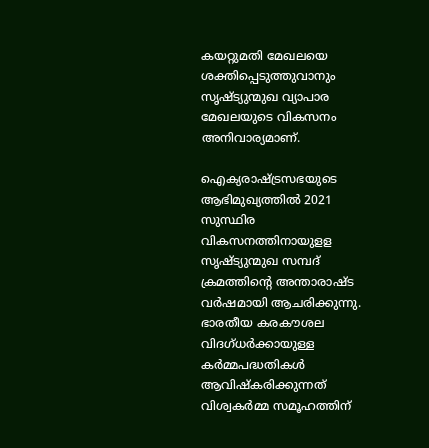കയറ്റുമതി മേഖലയെ ശക്തിപ്പെടുത്തുവാനും സൃഷ്ട്യുന്മുഖ വ്യാപാര മേഖലയുടെ വികസനം അനിവാര്യമാണ്.

ഐക്യരാഷ്‌ട്രസഭയുടെ ആഭിമുഖ്യത്തില്‍ 2021 സുസ്ഥിര വികസനത്തിനായുളള സൃഷ്ട്യുന്മുഖ സമ്പദ് ക്രമത്തിന്റെ അന്താരാഷ്ട വര്‍ഷമായി ആചരിക്കുന്നു. ഭാരതീയ കരകൗശല വിദഗ്ധര്‍ക്കായുള്ള കര്‍മ്മപദ്ധതികള്‍ ആവിഷ്‌കരിക്കുന്നത് വിശ്വകര്‍മ്മ സമൂഹത്തിന്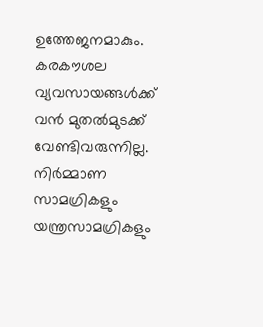ഉത്തേജനമാകും. കരകൗശല വ്യവസായങ്ങള്‍ക്ക് വന്‍ മുതല്‍മുടക്ക് വേണ്ടിവരുന്നില്ല. നിര്‍മ്മാണ സാമഗ്രികളും യന്ത്രസാമഗ്രികളും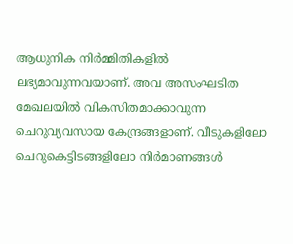ആധുനിക നിര്‍മ്മിതികളില്‍ ലഭ്യമാവുന്നവയാണ്. അവ അസംഘടിത മേഖലയില്‍ വികസിതമാക്കാവുന്ന ചെറുവ്യവസായ കേന്ദ്രങ്ങളാണ്. വീടുകളിലോ ചെറുകെട്ടിടങ്ങളിലോ നിര്‍മാണങ്ങള്‍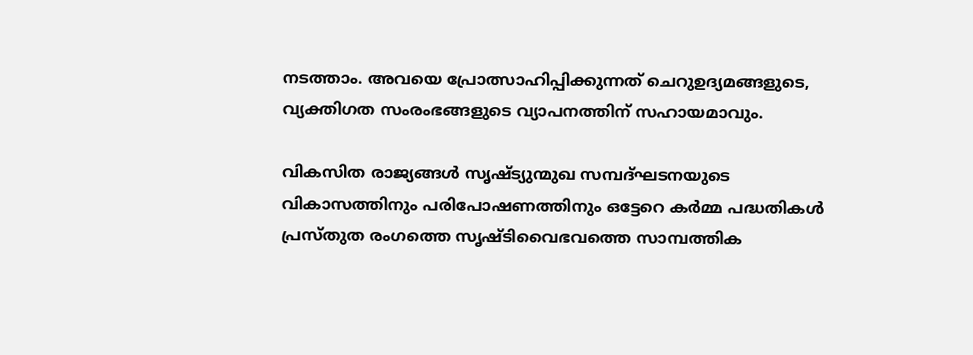നടത്താം. അവയെ പ്രോത്സാഹിപ്പിക്കുന്നത് ചെറുഉദ്യമങ്ങളുടെ, വ്യക്തിഗത സംരംഭങ്ങളുടെ വ്യാപനത്തിന് സഹായമാവും.

വികസിത രാജ്യങ്ങള്‍ സൃഷ്ട്യുന്മുഖ സമ്പദ്ഘടനയുടെ വികാസത്തിനും പരിപോഷണത്തിനും ഒട്ടേറെ കര്‍മ്മ പദ്ധതികള്‍  പ്രസ്തുത രംഗത്തെ സൃഷ്ടിവൈഭവത്തെ സാമ്പത്തിക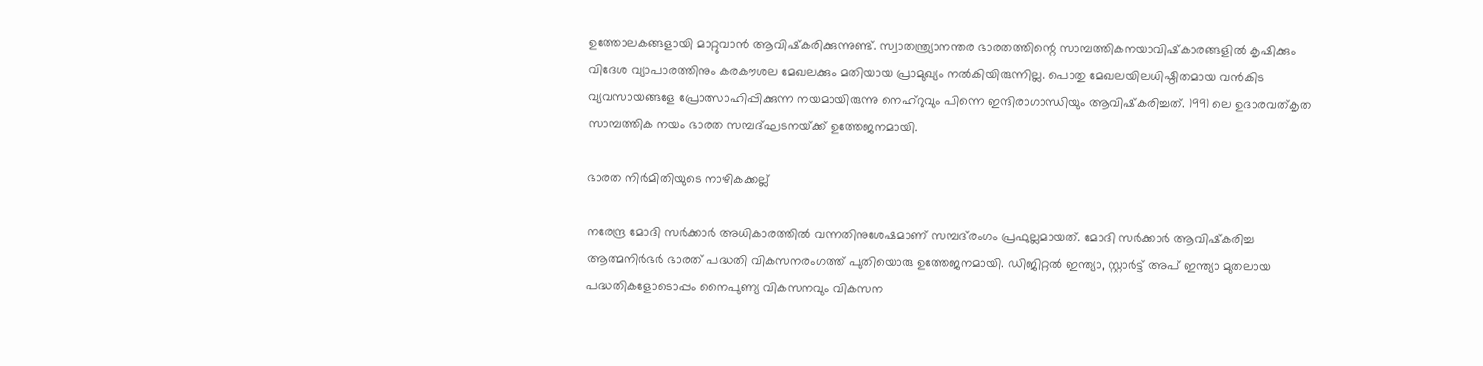ഉത്തോലകങ്ങളായി മാറ്റുവാന്‍ ആവിഷ്‌കരിക്കുന്നുണ്ട്. സ്വാതന്ത്ര്യാനന്തര ഭാരതത്തിന്റെ സാമ്പത്തികനയാവിഷ്‌കാരങ്ങളില്‍ കൃഷിക്കും വിദേശ വ്യാപാരത്തിനും കരകൗശല മേഖലക്കും മതിയായ പ്രാമുഖ്യം നല്‍കിയിരുന്നില്ല. പൊതു മേഖലയിലധിഷ്ഠിതമായ വന്‍കിട വ്യവസായങ്ങളേ പ്രോത്സാഹിപ്പിക്കുന്ന നയമായിരുന്നു നെഹ്‌റുവും പിന്നെ ഇന്ദിരാഗാന്ധിയും ആവിഷ്‌കരിച്ചത്. 1991 ലെ ഉദാരവത്കൃത സാമ്പത്തിക നയം ഭാരത സമ്പദ്ഘടനയ്‌ക്ക് ഉത്തേജനമായി.

ഭാരത നിര്‍മിതിയുടെ നാഴികക്കല്ല്

നരേന്ദ്ര മോദി സര്‍ക്കാര്‍ അധികാരത്തില്‍ വന്നതിനുശേഷമാണ് സമ്പദ്‌രംഗം പ്രഫുല്ലമായത്. മോദി സര്‍ക്കാര്‍ ആവിഷ്‌കരിച്ച ആത്മനിര്‍ഭര്‍ ഭാരത് പദ്ധതി വികസനരംഗത്ത് പുതിയൊരു ഉത്തേജനമായി. ഡിജിറ്റല്‍ ഇന്ത്യാ, സ്റ്റാര്‍ട്ട് അപ് ഇന്ത്യാ മുതലായ പദ്ധതികളോടൊപ്പം നൈപുണ്യ വികസനവും വികസന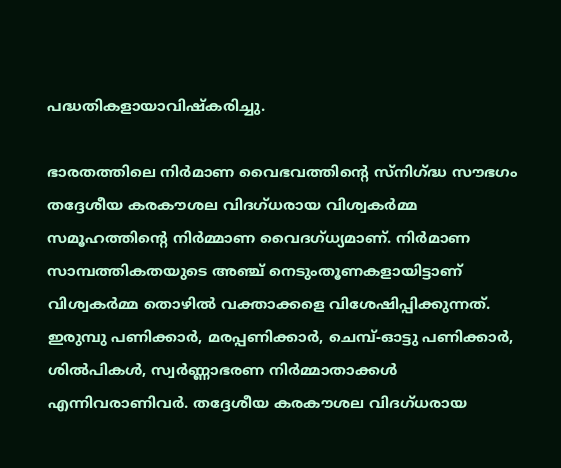പദ്ധതികളായാവിഷ്‌കരിച്ചു.

ഭാരതത്തിലെ നിര്‍മാണ വൈഭവത്തിന്റെ സ്‌നിഗ്‌ദ്ധ സൗഭഗം തദ്ദേശീയ കരകൗശല വിദഗ്ധരായ വിശ്വകര്‍മ്മ സമൂഹത്തിന്റെ നിര്‍മ്മാണ വൈദഗ്ധ്യമാണ്. നിര്‍മാണ സാമ്പത്തികതയുടെ അഞ്ച് നെടുംതൂണകളായിട്ടാണ് വിശ്വകര്‍മ്മ തൊഴില്‍ വക്താക്കളെ വിശേഷിപ്പിക്കുന്നത്. ഇരുമ്പു പണിക്കാര്‍, മരപ്പണിക്കാര്‍, ചെമ്പ്-ഓട്ടു പണിക്കാര്‍, ശില്‍പികള്‍, സ്വര്‍ണ്ണാഭരണ നിര്‍മ്മാതാക്കള്‍ എന്നിവരാണിവര്‍. തദ്ദേശീയ കരകൗശല വിദഗ്ധരായ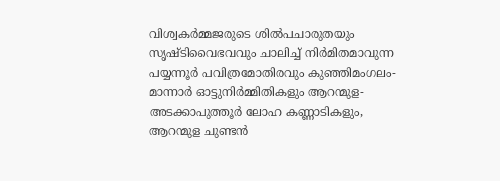വിശ്വകര്‍മ്മജരുടെ ശില്‍പചാരുതയും സൃഷ്ടിവൈഭവവും ചാലിച്ച് നിര്‍മിതമാവുന്ന പയ്യന്നൂര്‍ പവിത്രമോതിരവും കുഞ്ഞിമംഗലം-മാന്നാര്‍ ഓട്ടുനിര്‍മ്മിതികളും ആറന്മുള-അടക്കാപുത്തൂര്‍ ലോഹ കണ്ണാടികളും, ആറന്മുള ചുണ്ടന്‍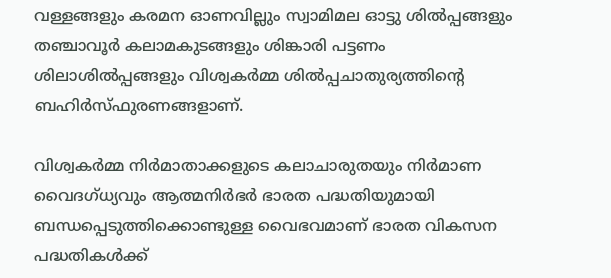വള്ളങ്ങളും കരമന ഓണവില്ലും സ്വാമിമല ഓട്ടു ശില്‍പ്പങ്ങളും തഞ്ചാവൂര്‍ കലാമകുടങ്ങളും ശിങ്കാരി പട്ടണം ശിലാശില്‍പ്പങ്ങളും വിശ്വകര്‍മ്മ ശില്‍പ്പചാതുര്യത്തിന്റെ ബഹിര്‍സ്ഫുരണങ്ങളാണ്.

വിശ്വകര്‍മ്മ നിര്‍മാതാക്കളുടെ കലാചാരുതയും നിര്‍മാണ വൈദഗ്ധ്യവും ആത്മനിര്‍ഭര്‍ ഭാരത പദ്ധതിയുമായി ബന്ധപ്പെടുത്തിക്കൊണ്ടുള്ള വൈഭവമാണ് ഭാരത വികസന പദ്ധതികള്‍ക്ക്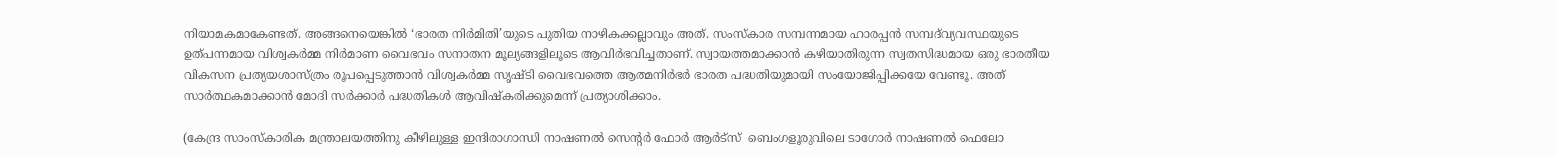നിയാമകമാകേണ്ടത്. അങ്ങനെയെങ്കില്‍ ‘ഭാരത നിര്‍മിതി’യുടെ പുതിയ നാഴികക്കല്ലാവും അത്. സംസ്‌കാര സമ്പന്നമായ ഹാരപ്പന്‍ സമ്പദ്‌വ്യവസ്ഥയുടെ ഉത്പന്നമായ വിശ്വകര്‍മ്മ നിര്‍മാണ വൈഭവം സനാതന മൂല്യങ്ങളിലൂടെ ആവിര്‍ഭവിച്ചതാണ്. സ്വായത്തമാക്കാന്‍ കഴിയാതിരുന്ന സ്വതസിദ്ധമായ ഒരു ഭാരതീയ വികസന പ്രത്യയശാസ്ത്രം രൂപപ്പെടുത്താന്‍ വിശ്വകര്‍മ്മ സൃഷ്ടി വൈഭവത്തെ ആത്മനിര്‍ഭര്‍ ഭാരത പദ്ധതിയുമായി സംയോജിപ്പിക്കയേ വേണ്ടൂ. അത് സാര്‍ത്ഥകമാക്കാന്‍ മോദി സര്‍ക്കാര്‍ പദ്ധതികള്‍ ആവിഷ്‌കരിക്കുമെന്ന് പ്രത്യാശിക്കാം.

(കേന്ദ്ര സാംസ്‌കാരിക മന്ത്രാലയത്തിനു കീഴിലുള്ള ഇന്ദിരാഗാന്ധി നാഷണല്‍ സെന്റര്‍ ഫോര്‍ ആര്‍ട്‌സ്  ബെംഗളൂരുവിലെ ടാഗോര്‍ നാഷണല്‍ ഫെലോ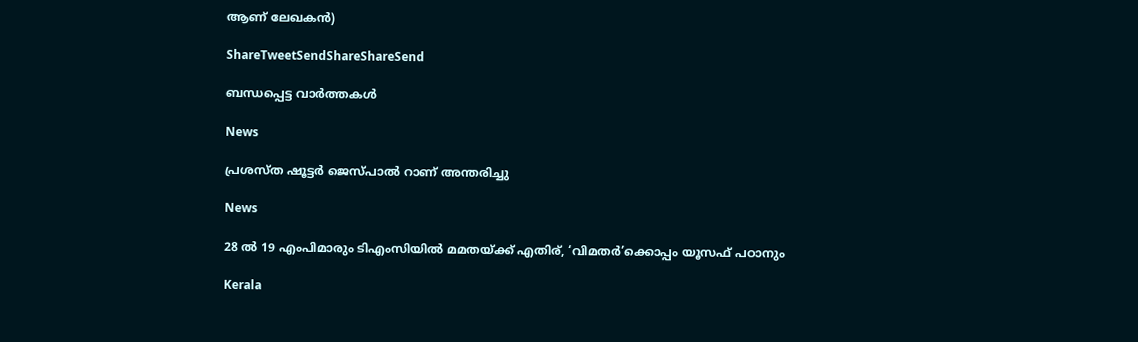ആണ് ലേഖകന്‍)

ShareTweetSendShareShareSend

ബന്ധപ്പെട്ട വാര്‍ത്തകള്‍

News

പ്രശസ്ത ഷൂട്ടർ ജെസ്പാൽ റാണ് അന്തരിച്ചു

News

28 ൽ 19 എംപിമാരും ടിഎംസിയിൽ മമതയ്‌ക്ക് എതിര്, ‘വിമതർ’ക്കൊപ്പം യൂസഫ് പഠാനും

Kerala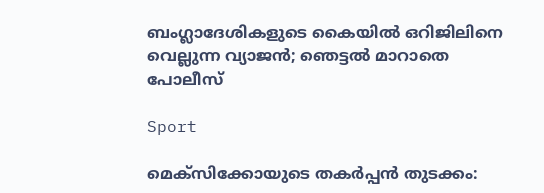ബംഗ്ലാദേശികളുടെ കൈയില്‍ ഒറിജിലിനെ വെല്ലുന്ന വ്യാജന്‍; ഞെട്ടല്‍ മാറാതെ പോലീസ്

Sport

മെക്സിക്കോയുടെ തകർപ്പൻ തുടക്കം: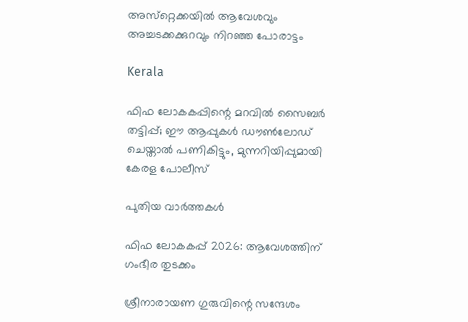അസ്‌റ്റെക്കയിൽ ആവേശവും അച്ചടക്കക്കുറവും നിറഞ്ഞ പോരാട്ടം

Kerala

ഫിഫ ലോകകപ്പിന്റെ മറവിൽ സൈബർ തട്ടിപ്പ്; ഈ ആപ്പുകൾ ഡൗൺലോഡ് ചെയ്താൽ പണികിട്ടും, മുന്നറിയിപ്പുമായി കേരള പോലീസ്

പുതിയ വാര്‍ത്തകള്‍

ഫിഫ ലോകകപ്പ് 2026: ആവേശത്തിന് ഗംഭീര തുടക്കം

ശ്രീനാരായണ ഗുരുവിന്റെ സന്ദേശം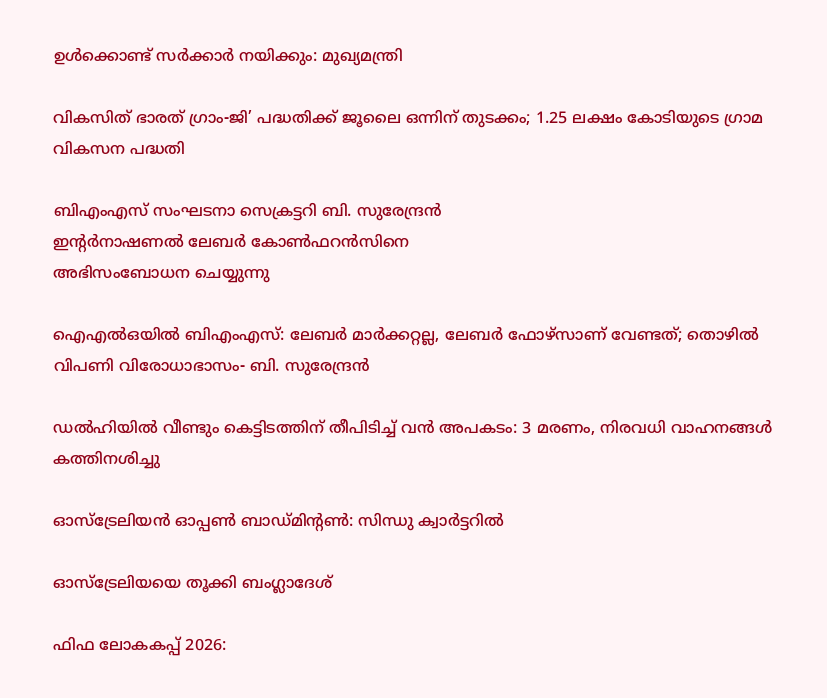ഉൾക്കൊണ്ട് സർക്കാർ നയിക്കും: മുഖ്യമന്ത്രി

വികസിത് ഭാരത് ഗ്രാം-ജി’ പദ്ധതിക്ക് ജൂലൈ ഒന്നിന് തുടക്കം; 1.25 ലക്ഷം കോടിയുടെ ഗ്രാമ വികസന പദ്ധതി

ബിഎംഎസ് സംഘടനാ സെക്രട്ടറി ബി. സുരേന്ദ്രന്‍
ഇന്റര്‍നാഷണല്‍ ലേബര്‍ കോണ്‍ഫറന്‍സിനെ
അഭിസംബോധന ചെയ്യുന്നു

ഐഎല്‍ഒയില്‍ ബിഎംഎസ്: ലേബര്‍ മാര്‍ക്കറ്റല്ല, ലേബര്‍ ഫോഴ്സാണ് വേണ്ടത്; തൊഴില്‍ വിപണി വിരോധാഭാസം- ബി. സുരേന്ദ്രന്‍

ഡൽഹിയിൽ വീണ്ടും കെട്ടിടത്തിന് തീപിടിച്ച് വൻ അപകടം: 3 മരണം, നിരവധി വാഹനങ്ങൾ കത്തിനശിച്ചു

ഓസ്‌ട്രേലിയന്‍ ഓപ്പണ്‍ ബാഡ്മിന്റണ്‍: സിന്ധു ക്വാര്‍ട്ടറില്‍

ഓസ്‌ട്രേലിയയെ തൂക്കി ബംഗ്ലാദേശ്

ഫിഫ ലോകകപ്പ് 2026: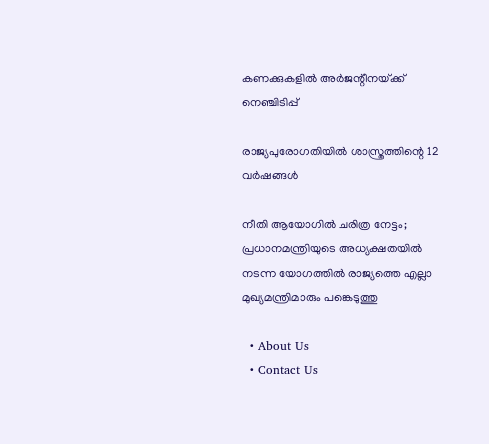കണക്കുകളില്‍ അര്‍ജന്റീനയ്‌ക്ക് നെഞ്ചിടിപ്പ്

രാജ്യപുരോഗതിയില്‍ ശാസ്ത്രത്തിന്റെ 12 വര്‍ഷങ്ങള്‍

നീതി ആയോഗിൽ ചരിത്ര നേട്ടം; പ്രധാനമന്ത്രിയുടെ അധ്യക്ഷതയിൽ നടന്ന യോഗത്തിൽ രാജ്യത്തെ എല്ലാ മുഖ്യമന്ത്രിമാരും പങ്കെടുത്തു

  • About Us
  • Contact Us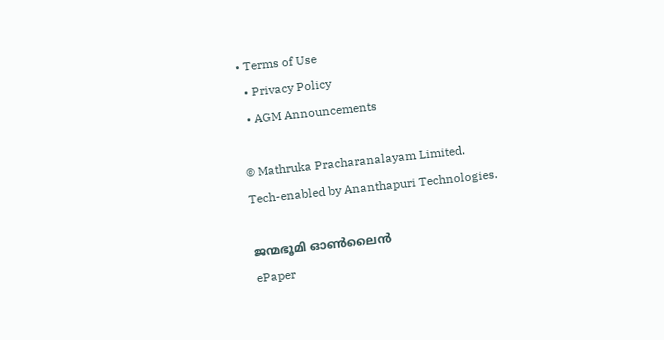• Terms of Use
  • Privacy Policy
  • AGM Announcements

© Mathruka Pracharanalayam Limited.
Tech-enabled by Ananthapuri Technologies.

ജന്മഭൂമി ഓണ്‍ലൈന്‍
ePaper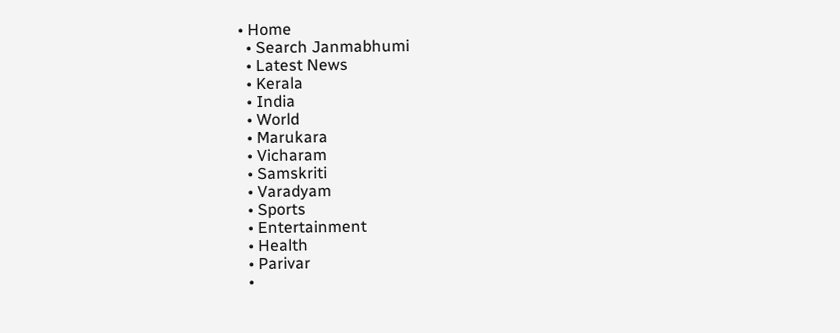• Home
  • Search Janmabhumi
  • Latest News
  • Kerala
  • India
  • World
  • Marukara
  • Vicharam
  • Samskriti
  • Varadyam
  • Sports
  • Entertainment
  • Health
  • Parivar
  •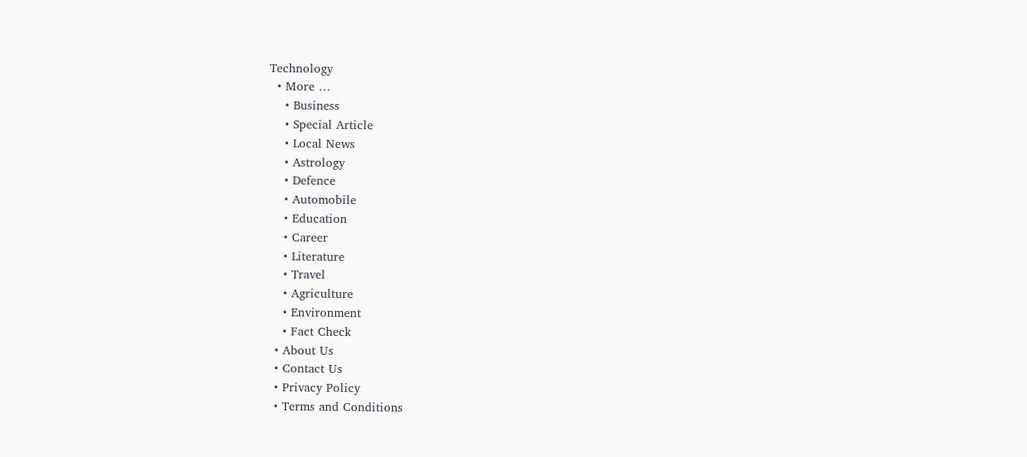Technology
  • More …
    • Business
    • Special Article
    • Local News
    • Astrology
    • Defence
    • Automobile
    • Education
    • Career
    • Literature
    • Travel
    • Agriculture
    • Environment
    • Fact Check
  • About Us
  • Contact Us
  • Privacy Policy
  • Terms and Conditions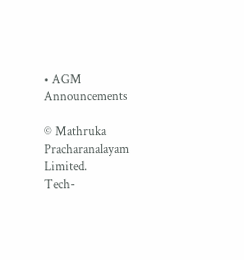• AGM Announcements

© Mathruka Pracharanalayam Limited.
Tech-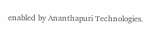enabled by Ananthapuri Technologies.